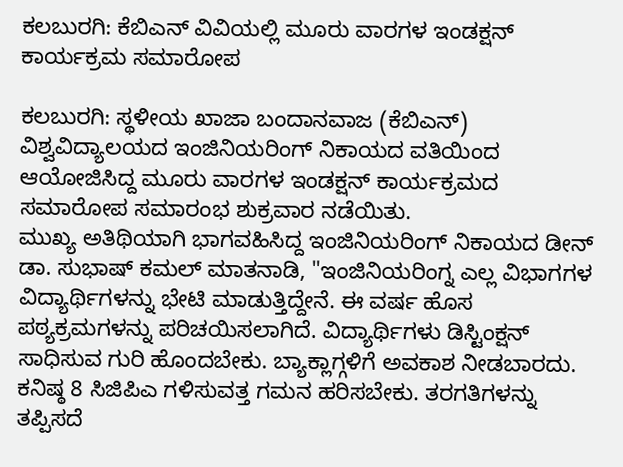ಕಲಬುರಗಿ: ಕೆಬಿಎನ್ ವಿವಿಯಲ್ಲಿ ಮೂರು ವಾರಗಳ ಇಂಡಕ್ಷನ್ ಕಾರ್ಯಕ್ರಮ ಸಮಾರೋಪ

ಕಲಬುರಗಿ: ಸ್ಥಳೀಯ ಖಾಜಾ ಬಂದಾನವಾಜ (ಕೆಬಿಎನ್) ವಿಶ್ವವಿದ್ಯಾಲಯದ ಇಂಜಿನಿಯರಿಂಗ್ ನಿಕಾಯದ ವತಿಯಿಂದ ಆಯೋಜಿಸಿದ್ದ ಮೂರು ವಾರಗಳ ಇಂಡಕ್ಷನ್ ಕಾರ್ಯಕ್ರಮದ ಸಮಾರೋಪ ಸಮಾರಂಭ ಶುಕ್ರವಾರ ನಡೆಯಿತು.
ಮುಖ್ಯ ಅತಿಥಿಯಾಗಿ ಭಾಗವಹಿಸಿದ್ದ ಇಂಜಿನಿಯರಿಂಗ್ ನಿಕಾಯದ ಡೀನ್ ಡಾ. ಸುಭಾಷ್ ಕಮಲ್ ಮಾತನಾಡಿ, "ಇಂಜಿನಿಯರಿಂಗ್ನ ಎಲ್ಲ ವಿಭಾಗಗಳ ವಿದ್ಯಾರ್ಥಿಗಳನ್ನು ಭೇಟಿ ಮಾಡುತ್ತಿದ್ದೇನೆ. ಈ ವರ್ಷ ಹೊಸ ಪಠ್ಯಕ್ರಮಗಳನ್ನು ಪರಿಚಯಿಸಲಾಗಿದೆ. ವಿದ್ಯಾರ್ಥಿಗಳು ಡಿಸ್ಟಿಂಕ್ಷನ್ ಸಾಧಿಸುವ ಗುರಿ ಹೊಂದಬೇಕು. ಬ್ಯಾಕ್ಲಾಗ್ಗಳಿಗೆ ಅವಕಾಶ ನೀಡಬಾರದು. ಕನಿಷ್ಠ 8 ಸಿಜಿಪಿಎ ಗಳಿಸುವತ್ತ ಗಮನ ಹರಿಸಬೇಕು. ತರಗತಿಗಳನ್ನು ತಪ್ಪಿಸದೆ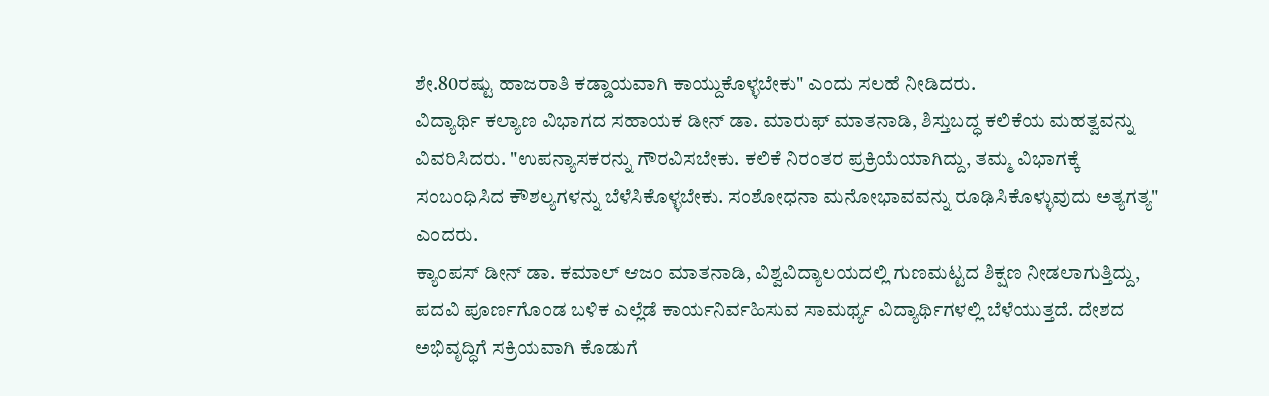ಶೇ.80ರಷ್ಟು ಹಾಜರಾತಿ ಕಡ್ಡಾಯವಾಗಿ ಕಾಯ್ದುಕೊಳ್ಳಬೇಕು" ಎಂದು ಸಲಹೆ ನೀಡಿದರು.
ವಿದ್ಯಾರ್ಥಿ ಕಲ್ಯಾಣ ವಿಭಾಗದ ಸಹಾಯಕ ಡೀನ್ ಡಾ. ಮಾರುಫ್ ಮಾತನಾಡಿ, ಶಿಸ್ತುಬದ್ಧ ಕಲಿಕೆಯ ಮಹತ್ವವನ್ನು ವಿವರಿಸಿದರು. "ಉಪನ್ಯಾಸಕರನ್ನು ಗೌರವಿಸಬೇಕು. ಕಲಿಕೆ ನಿರಂತರ ಪ್ರಕ್ರಿಯೆಯಾಗಿದ್ದು, ತಮ್ಮ ವಿಭಾಗಕ್ಕೆ ಸಂಬಂಧಿಸಿದ ಕೌಶಲ್ಯಗಳನ್ನು ಬೆಳೆಸಿಕೊಳ್ಳಬೇಕು. ಸಂಶೋಧನಾ ಮನೋಭಾವವನ್ನು ರೂಢಿಸಿಕೊಳ್ಳುವುದು ಅತ್ಯಗತ್ಯ" ಎಂದರು.
ಕ್ಯಾಂಪಸ್ ಡೀನ್ ಡಾ. ಕಮಾಲ್ ಆಜಂ ಮಾತನಾಡಿ, ವಿಶ್ವವಿದ್ಯಾಲಯದಲ್ಲಿ ಗುಣಮಟ್ಟದ ಶಿಕ್ಷಣ ನೀಡಲಾಗುತ್ತಿದ್ದು, ಪದವಿ ಪೂರ್ಣಗೊಂಡ ಬಳಿಕ ಎಲ್ಲೆಡೆ ಕಾರ್ಯನಿರ್ವಹಿಸುವ ಸಾಮರ್ಥ್ಯ ವಿದ್ಯಾರ್ಥಿಗಳಲ್ಲಿ ಬೆಳೆಯುತ್ತದೆ. ದೇಶದ ಅಭಿವೃದ್ಧಿಗೆ ಸಕ್ರಿಯವಾಗಿ ಕೊಡುಗೆ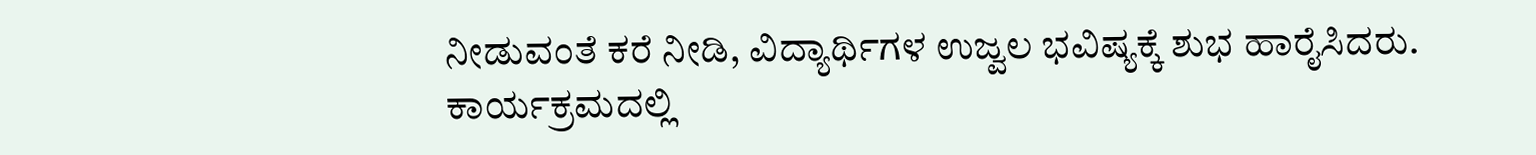ನೀಡುವಂತೆ ಕರೆ ನೀಡಿ, ವಿದ್ಯಾರ್ಥಿಗಳ ಉಜ್ವಲ ಭವಿಷ್ಯಕ್ಕೆ ಶುಭ ಹಾರೈಸಿದರು.
ಕಾರ್ಯಕ್ರಮದಲ್ಲಿ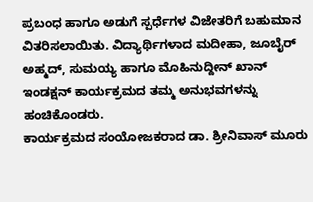ಪ್ರಬಂಧ ಹಾಗೂ ಅಡುಗೆ ಸ್ಪರ್ಧೆಗಳ ವಿಜೇತರಿಗೆ ಬಹುಮಾನ ವಿತರಿಸಲಾಯಿತು. ವಿದ್ಯಾರ್ಥಿಗಳಾದ ಮದೀಹಾ, ಜೂಬೈರ್ ಅಹ್ಮದ್, ಸುಮಯ್ಯ ಹಾಗೂ ಮೊಹಿನುದ್ದೀನ್ ಖಾನ್ ಇಂಡಕ್ಷನ್ ಕಾರ್ಯಕ್ರಮದ ತಮ್ಮ ಅನುಭವಗಳನ್ನು ಹಂಚಿಕೊಂಡರು.
ಕಾರ್ಯಕ್ರಮದ ಸಂಯೋಜಕರಾದ ಡಾ. ಶ್ರೀನಿವಾಸ್ ಮೂರು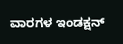ವಾರಗಳ ಇಂಡಕ್ಷನ್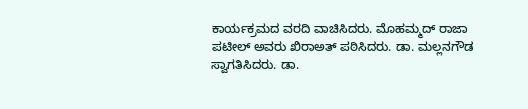ಕಾರ್ಯಕ್ರಮದ ವರದಿ ವಾಚಿಸಿದರು. ಮೊಹಮ್ಮದ್ ರಾಜಾ ಪಟೀಲ್ ಅವರು ಖಿರಾಅತ್ ಪಠಿಸಿದರು. ಡಾ. ಮಲ್ಲನಗೌಡ ಸ್ವಾಗತಿಸಿದರು. ಡಾ.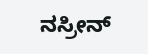ನಸ್ರೀನ್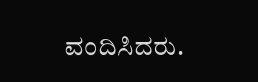ವಂದಿಸಿದರು.